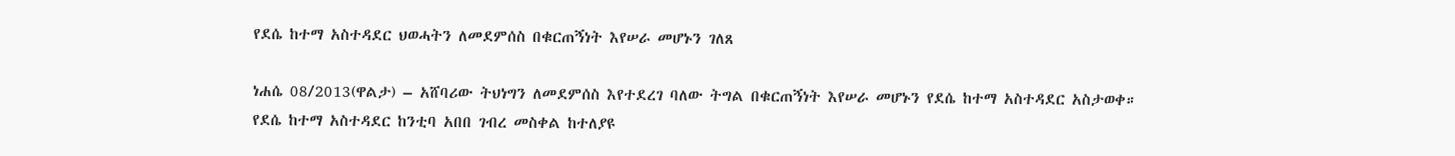የደሴ ከተማ አስተዳደር ህወሓትን ለመደምሰስ በቁርጠኝነት እየሠራ መሆኑን ገለጸ

ነሐሴ 08/2013(ዋልታ) – አሸባሪው ትህነግን ለመደምሰስ እየተደረገ ባለው ትግል በቁርጠኝነት እየሠራ መሆኑን የደሴ ከተማ አስተዳደር አስታወቀ።
የደሴ ከተማ አስተዳደር ከንቲባ አበበ ገብረ መስቀል ከተለያዩ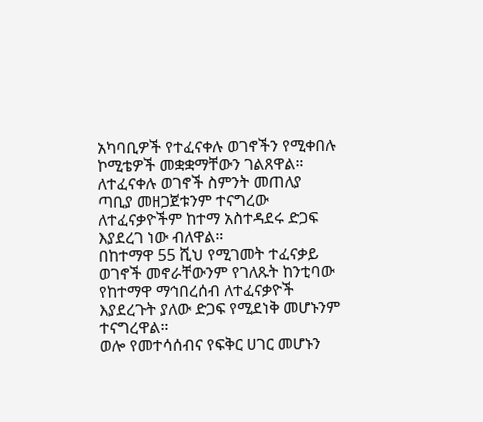አካባቢዎች የተፈናቀሉ ወገኖችን የሚቀበሉ ኮሚቴዎች መቋቋማቸውን ገልጸዋል።
ለተፈናቀሉ ወገኖች ስምንት መጠለያ ጣቢያ መዘጋጀቱንም ተናግረው ለተፈናቃዮችም ከተማ አስተዳደሩ ድጋፍ እያደረገ ነው ብለዋል።
በከተማዋ 55 ሺህ የሚገመት ተፈናቃይ ወገኖች መኖራቸውንም የገለጹት ከንቲባው የከተማዋ ማኅበረሰብ ለተፈናቃዮች እያደረጉት ያለው ድጋፍ የሚደነቅ መሆኑንም ተናግረዋል።
ወሎ የመተሳሰብና የፍቅር ሀገር መሆኑን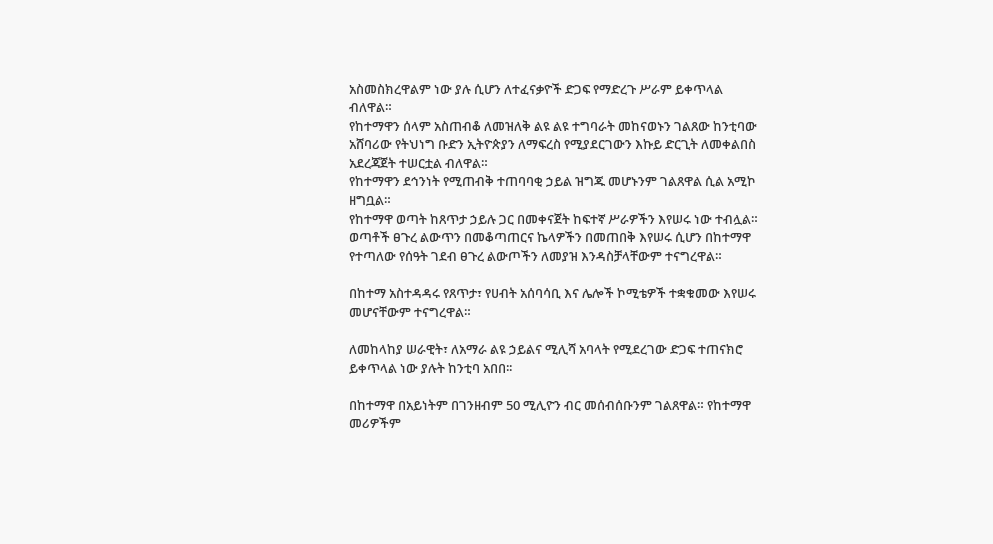አስመስክረዋልም ነው ያሉ ሲሆን ለተፈናቃዮች ድጋፍ የማድረጉ ሥራም ይቀጥላል ብለዋል።
የከተማዋን ሰላም አስጠብቆ ለመዝለቅ ልዩ ልዩ ተግባራት መከናወኑን ገልጸው ከንቲባው አሸባሪው የትህነግ ቡድን ኢትዮጵያን ለማፍረስ የሚያደርገውን እኩይ ድርጊት ለመቀልበስ አደረጃጀት ተሠርቷል ብለዋል።
የከተማዋን ደኅንነት የሚጠብቅ ተጠባባቂ ኃይል ዝግጁ መሆኑንም ገልጸዋል ሲል አሚኮ ዘግቧል።
የከተማዋ ወጣት ከጸጥታ ኃይሉ ጋር በመቀናጀት ከፍተኛ ሥራዎችን እየሠሩ ነው ተብሏል።
ወጣቶች ፀጉረ ልውጥን በመቆጣጠርና ኬላዎችን በመጠበቅ እየሠሩ ሲሆን በከተማዋ የተጣለው የሰዓት ገደብ ፀጉረ ልውጦችን ለመያዝ እንዳስቻላቸውም ተናግረዋል።

በከተማ አስተዳዳሩ የጸጥታ፣ የሀብት አሰባሳቢ እና ሌሎች ኮሚቴዎች ተቋቁመው እየሠሩ መሆናቸውም ተናግረዋል።

ለመከላከያ ሠራዊት፣ ለአማራ ልዩ ኃይልና ሚሊሻ አባላት የሚደረገው ድጋፍ ተጠናክሮ ይቀጥላል ነው ያሉት ከንቲባ አበበ፡፡

በከተማዋ በአይነትም በገንዘብም 50 ሚሊዮን ብር መሰብሰቡንም ገልጸዋል። የከተማዋ መሪዎችም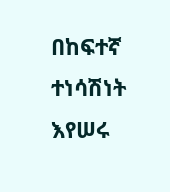በከፍተኛ ተነሳሽነት እየሠሩ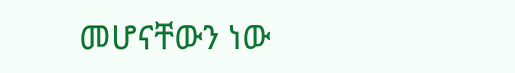መሆናቸውን ነው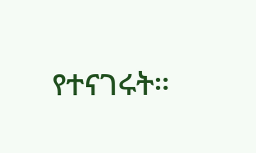የተናገሩት።